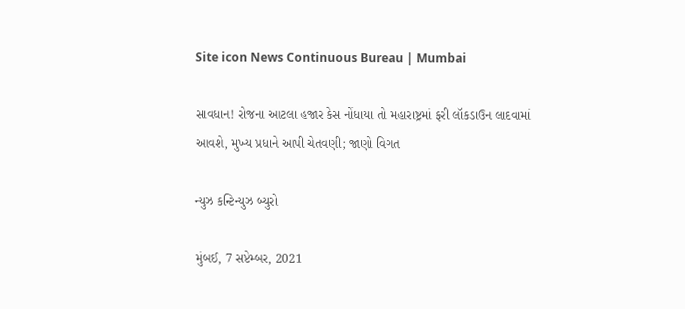Site icon News Continuous Bureau | Mumbai

સાવધાન! રોજના આટલા હજાર કેસ નોંધાયા તો મહારાષ્ટ્રમાં ફરી લૉકડાઉન લાદવામાં આવશે, મુખ્ય પ્રધાને આપી ચેતવણી; જાણો વિગત

ન્યુઝ કન્ટિન્યુઝ બ્યુરો

મુંબઈ, 7 સપ્ટેમ્બર, 2021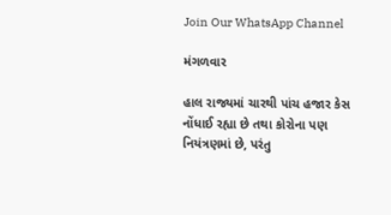Join Our WhatsApp Channel

મંગળવાર

હાલ રાજ્યમાં ચારથી પાંચ હજાર કેસ નોંધાઈ રહ્યા છે તથા કોરોના પણ નિયંત્રણમાં છે, પરંતુ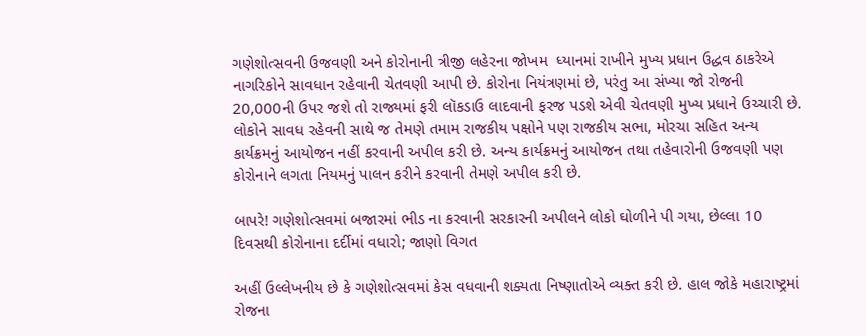ગણેશોત્સવની ઉજવણી અને કોરોનાની ત્રીજી લહેરના જોખમ  ધ્યાનમાં રાખીને મુખ્ય પ્રધાન ઉદ્ધવ ઠાકરેએ  નાગરિકોને સાવધાન રહેવાની ચેતવણી આપી છે. કોરોના નિયંત્રણમાં છે, પરંતુ આ સંખ્યા જો રોજની 20,000ની ઉપર જશે તો રાજ્યમાં ફરી લૉકડાઉ લાદવાની ફરજ પડશે એવી ચેતવણી મુખ્ય પ્રધાને ઉચ્ચારી છે. લોકોને સાવધ રહેવની સાથે જ તેમણે તમામ રાજકીય પક્ષોને પણ રાજકીય સભા, મોરચા સહિત અન્ય કાર્યક્રમનું આયોજન નહીં કરવાની અપીલ કરી છે. અન્ય કાર્યક્રમનું આયોજન તથા તહેવારોની ઉજવણી પણ કોરોનાને લગતા નિયમનું પાલન કરીને કરવાની તેમણે અપીલ કરી છે.

બાપરે! ગણેશોત્સવમાં બજારમાં ભીડ ના કરવાની સરકારની અપીલને લોકો ઘોળીને પી ગયા, છેલ્લા 10 દિવસથી કોરોનાના દર્દીમાં વધારો; જાણો વિગત

અહીં ઉલ્લેખનીય છે કે ગણેશોત્સવમાં કેસ વધવાની શક્યતા નિષ્ણાતોએ વ્યક્ત કરી છે. હાલ જોકે મહારાષ્ટ્રમાં રોજના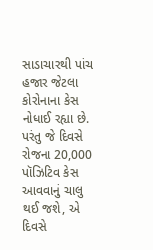સાડાચારથી પાંચ હજાર જેટલા કોરોનાના કેસ નોધાઈ રહ્યા છે. પરંતુ જે દિવસે રોજના 20,000 પૉઝિટિવ કેસ આવવાનું ચાલુ થઈ જશે, એ  દિવસે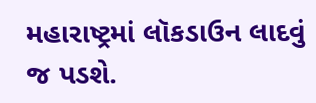મહારાષ્ટ્રમાં લૉકડાઉન લાદવું જ પડશે.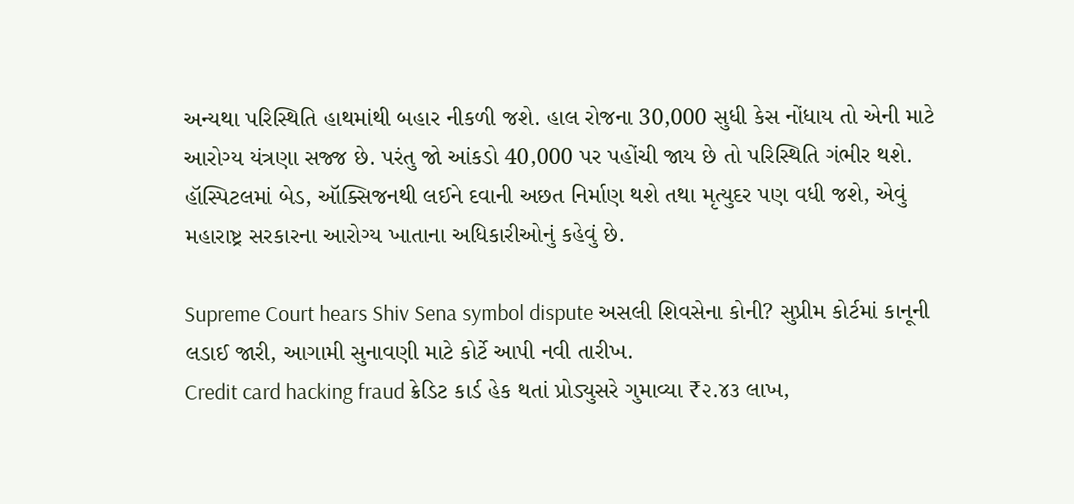અન્યથા પરિસ્થિતિ હાથમાંથી બહાર નીકળી જશે. હાલ રોજના 30,000 સુધી કેસ નોંધાય તો એની માટે આરોગ્ય યંત્રણા સજ્જ છે. પરંતુ જો આંકડો 40,000 પર પહોંચી જાય છે તો પરિસ્થિતિ ગંભીર થશે. હૉસ્પિટલમાં બેડ, ઑક્સિજનથી લઈને દવાની અછત નિર્માણ થશે તથા મૃત્યુદર પણ વધી જશે, એવું મહારાષ્ટ્ર સરકારના આરોગ્ય ખાતાના અધિકારીઓનું કહેવું છે.

Supreme Court hears Shiv Sena symbol dispute અસલી શિવસેના કોની? સુપ્રીમ કોર્ટમાં કાનૂની લડાઈ જારી, આગામી સુનાવણી માટે કોર્ટે આપી નવી તારીખ.
Credit card hacking fraud ક્રેડિટ કાર્ડ હેક થતાં પ્રોડ્યુસરે ગુમાવ્યા ₹૨.૪૩ લાખ,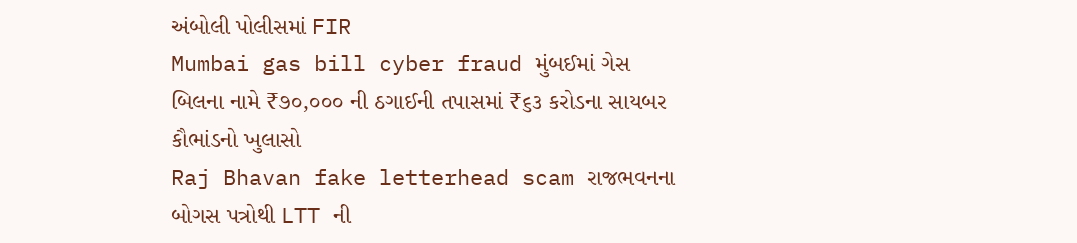અંબોલી પોલીસમાં FIR
Mumbai gas bill cyber fraud મુંબઈમાં ગેસ બિલના નામે ₹૭૦,૦૦૦ ની ઠગાઈની તપાસમાં ₹૬૩ કરોડના સાયબર કૌભાંડનો ખુલાસો
Raj Bhavan fake letterhead scam રાજભવનના બોગસ પત્રોથી LTT ની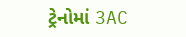ટ્રેનોમાં 3AC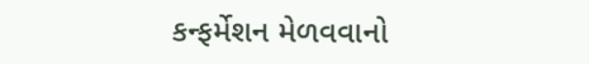કન્ફર્મેશન મેળવવાનો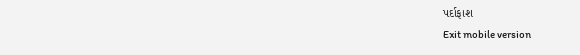પર્દાફાશ
Exit mobile version